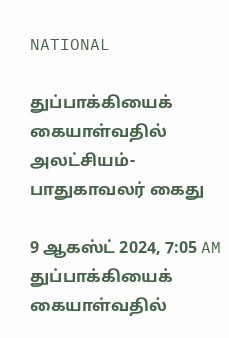NATIONAL

துப்பாக்கியைக் கையாள்வதில் அலட்சியம்- பாதுகாவலர் கைது

9 ஆகஸ்ட் 2024, 7:05 AM
துப்பாக்கியைக் கையாள்வதில்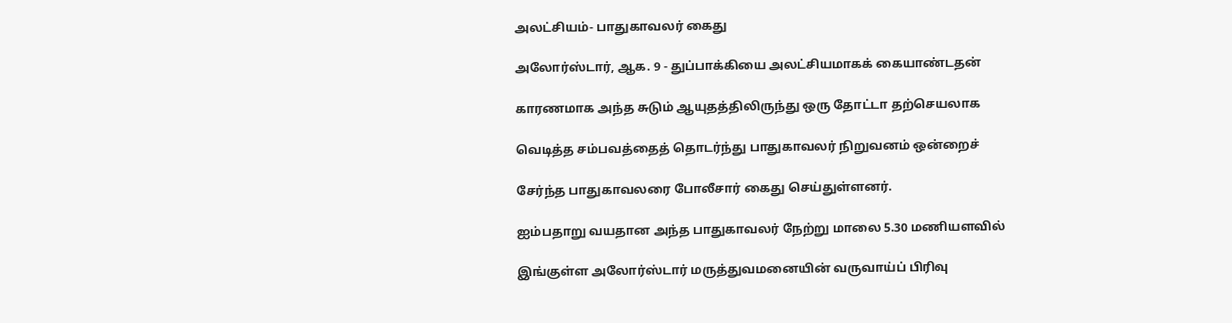அலட்சியம்- பாதுகாவலர் கைது

அலோர்ஸ்டார், ஆக. 9 - துப்பாக்கியை அலட்சியமாகக் கையாண்டதன்

காரணமாக அந்த சுடும் ஆயுதத்திலிருந்து ஒரு தோட்டா தற்செயலாக

வெடித்த சம்பவத்தைத் தொடர்ந்து பாதுகாவலர் நிறுவனம் ஒன்றைச்

சேர்ந்த பாதுகாவலரை போலீசார் கைது செய்துள்ளனர்.

ஐம்பதாறு வயதான அந்த பாதுகாவலர் நேற்று மாலை 5.30 மணியளவில்

இங்குள்ள அலோர்ஸ்டார் மருத்துவமனையின் வருவாய்ப் பிரிவு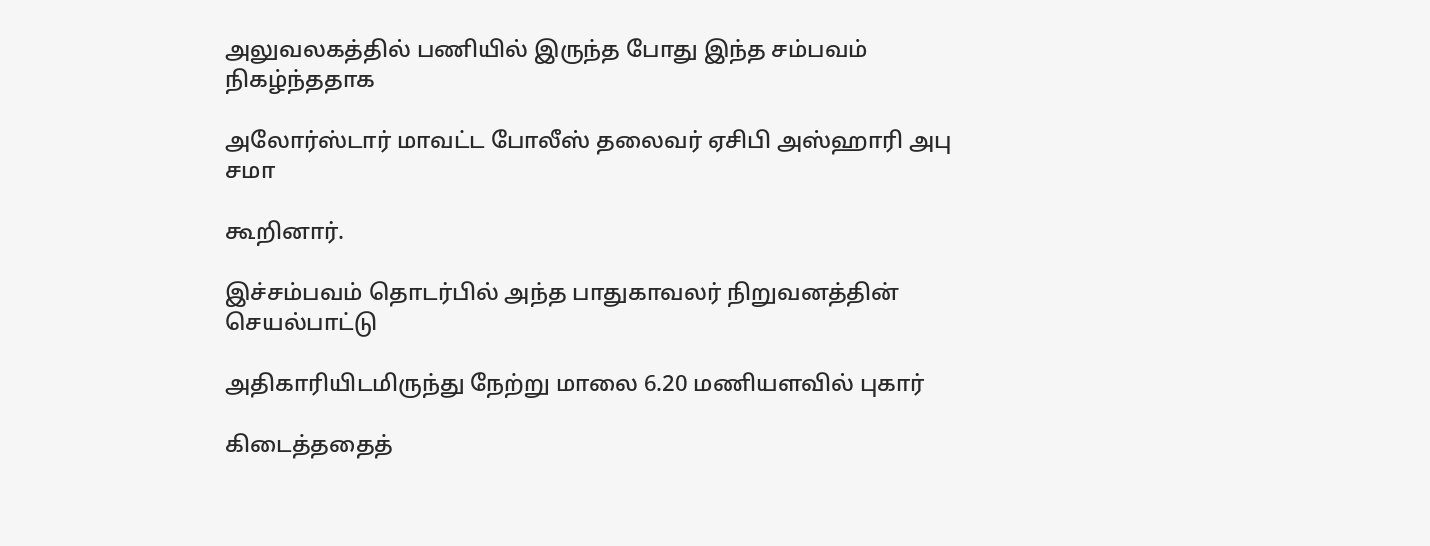அலுவலகத்தில் பணியில் இருந்த போது இந்த சம்பவம் நிகழ்ந்ததாக

அலோர்ஸ்டார் மாவட்ட போலீஸ் தலைவர் ஏசிபி அஸ்ஹாரி அபு சமா

கூறினார்.

இச்சம்பவம் தொடர்பில் அந்த பாதுகாவலர் நிறுவனத்தின் செயல்பாட்டு

அதிகாரியிடமிருந்து நேற்று மாலை 6.20 மணியளவில் புகார்

கிடைத்ததைத்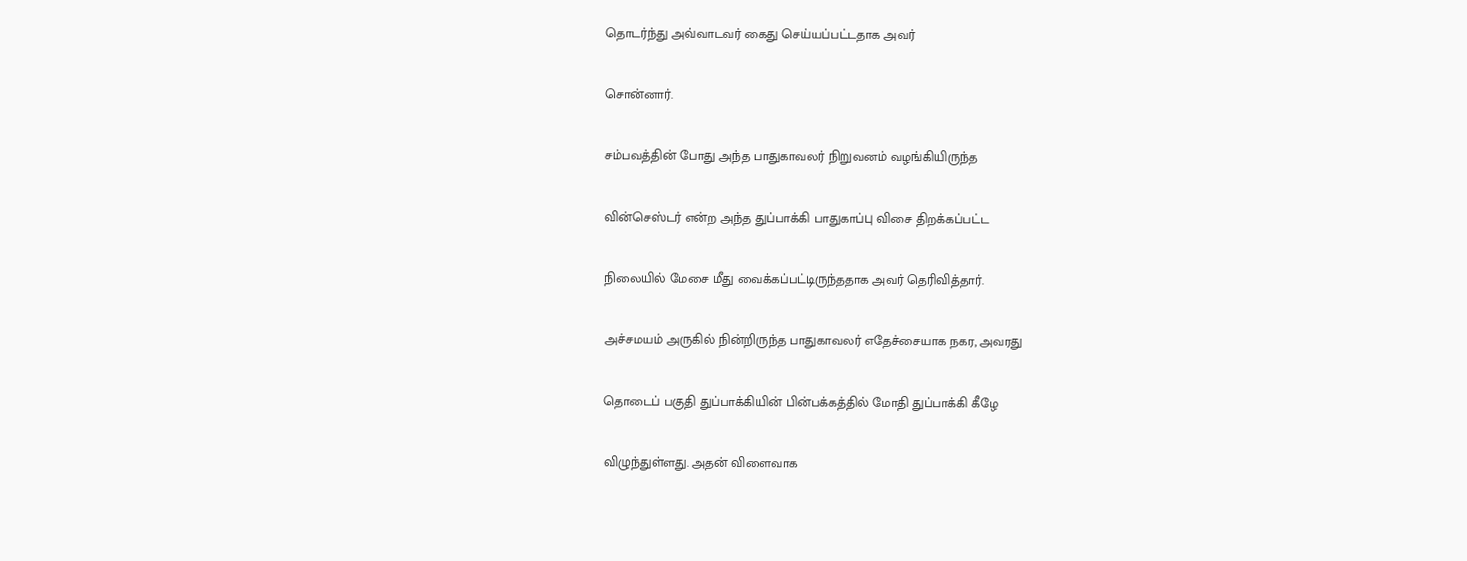தொடர்ந்து அவ்வாடவர் கைது செய்யப்பட்டதாக அவர்

சொன்னார்.

சம்பவத்தின் போது அந்த பாதுகாவலர் நிறுவனம் வழங்கியிருந்த

வின்செஸ்டர் என்ற அந்த துப்பாக்கி பாதுகாப்பு விசை திறக்கப்பட்ட

நிலையில் மேசை மீது வைக்கப்பட்டிருந்ததாக அவர் தெரிவித்தார்.

அச்சமயம் அருகில் நின்றிருந்த பாதுகாவலர் எதேச்சையாக நகர, அவரது

தொடைப் பகுதி துப்பாக்கியின் பின்பக்கத்தில் மோதி துப்பாக்கி கீழே

விழுந்துள்ளது. அதன் விளைவாக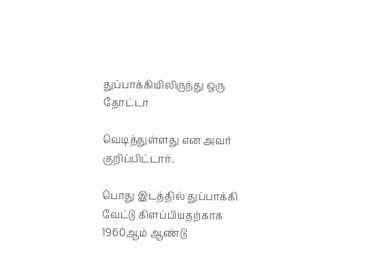துப்பாக்கியிலிருந்து ஒரு தோட்டா

வெடித்துள்ளது என அவர் குறிப்பிட்டார்.

பொது இடத்தில் துப்பாக்கி வேட்டு கிளப்பியதற்காக 1960ஆம் ஆண்டு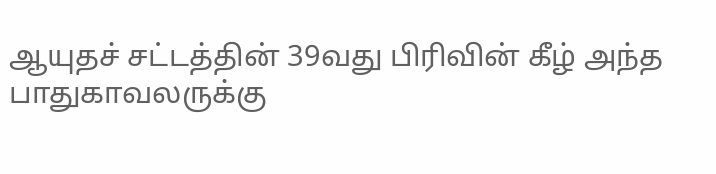ஆயுதச் சட்டத்தின் 39வது பிரிவின் கீழ் அந்த பாதுகாவலருக்கு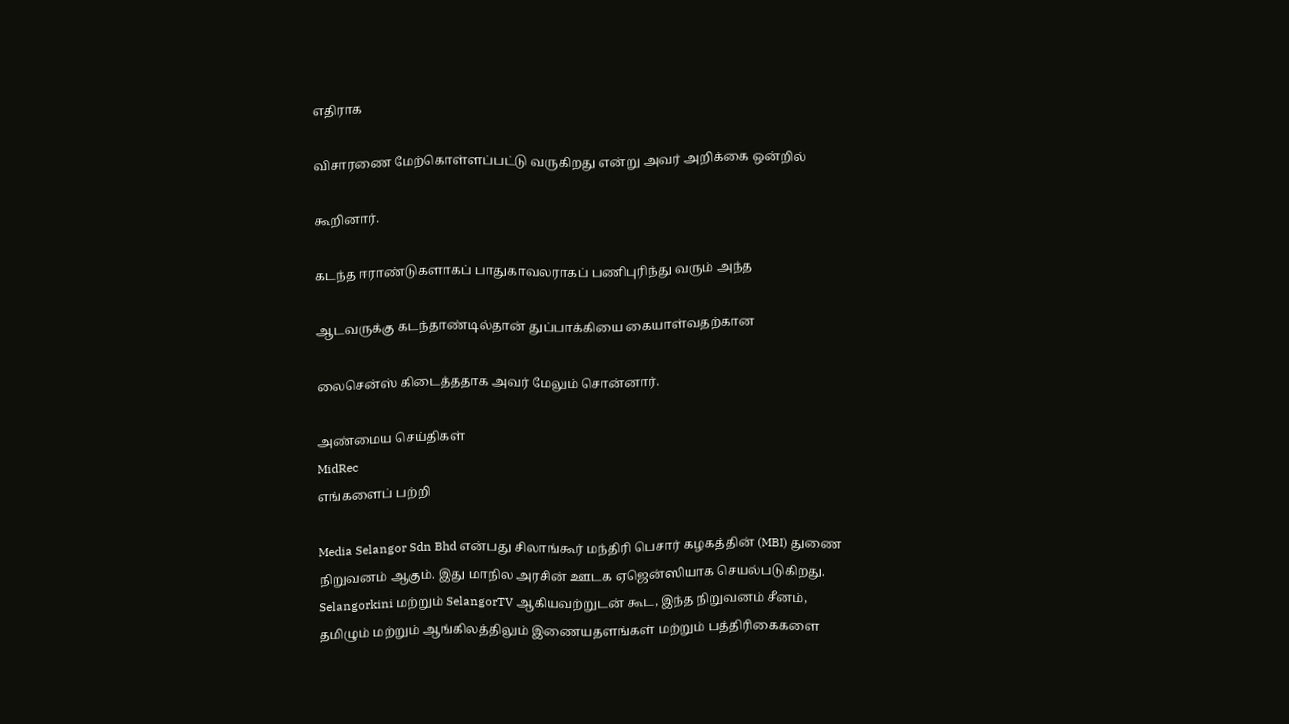எதிராக

விசாரணை மேற்கொள்ளப்பட்டு வருகிறது என்று அவர் அறிக்கை ஒன்றில்

கூறினார்.

கடந்த ஈராண்டுகளாகப் பாதுகாவலராகப் பணிபுரிந்து வரும் அந்த

ஆடவருக்கு கடந்தாண்டில்தான் துப்பாக்கியை கையாள்வதற்கான

லைசென்ஸ் கிடைத்ததாக அவர் மேலும் சொன்னார்.

அண்மைய செய்திகள்
MidRec
எங்களைப் பற்றி

Media Selangor Sdn Bhd என்பது சிலாங்கூர் மந்திரி பெசார் கழகத்தின் (MBI) துணை நிறுவனம் ஆகும். இது மாநில அரசின் ஊடக ஏஜென்ஸியாக செயல்படுகிறது. Selangorkini மற்றும் SelangorTV ஆகியவற்றுடன் கூட, இந்த நிறுவனம் சீனம், தமிழும் மற்றும் ஆங்கிலத்திலும் இணையதளங்கள் மற்றும் பத்திரிகைகளை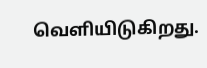வெளியிடுகிறது.